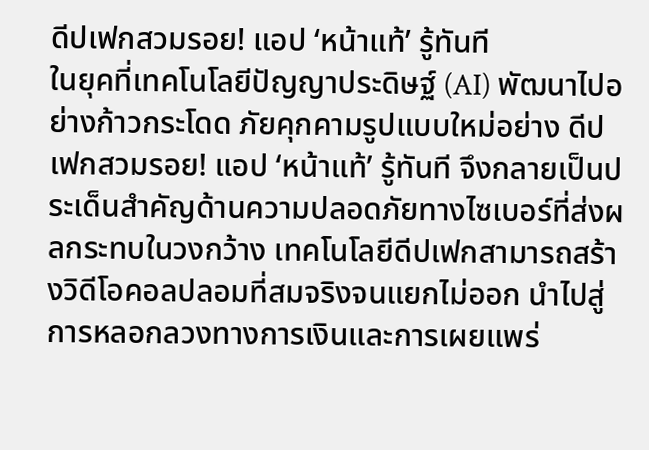ดีปเฟกสวมรอย! แอป ‘หน้าแท้’ รู้ทันที
ในยุคที่เทคโนโลยีปัญญาประดิษฐ์ (AI) พัฒนาไปอย่างก้าวกระโดด ภัยคุกคามรูปแบบใหม่อย่าง ดีปเฟกสวมรอย! แอป ‘หน้าแท้’ รู้ทันที จึงกลายเป็นประเด็นสำคัญด้านความปลอดภัยทางไซเบอร์ที่ส่งผลกระทบในวงกว้าง เทคโนโลยีดีปเฟกสามารถสร้างวิดีโอคอลปลอมที่สมจริงจนแยกไม่ออก นำไปสู่การหลอกลวงทางการเงินและการเผยแพร่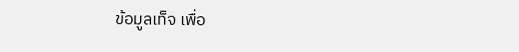ข้อมูลเท็จ เพื่อ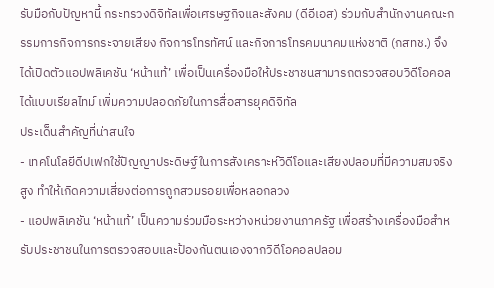รับมือกับปัญหานี้ กระทรวงดิจิทัลเพื่อเศรษฐกิจและสังคม (ดีอีเอส) ร่วมกับสำนักงานคณะกรรมการกิจการกระจายเสียง กิจการโทรทัศน์ และกิจการโทรคมนาคมแห่งชาติ (กสทช.) จึงได้เปิดตัวแอปพลิเคชัน ‘หน้าแท้’ เพื่อเป็นเครื่องมือให้ประชาชนสามารถตรวจสอบวิดีโอคอลได้แบบเรียลไทม์ เพิ่มความปลอดภัยในการสื่อสารยุคดิจิทัล
ประเด็นสำคัญที่น่าสนใจ
- เทคโนโลยีดีปเฟกใช้ปัญญาประดิษฐ์ในการสังเคราะห์วิดีโอและเสียงปลอมที่มีความสมจริงสูง ทำให้เกิดความเสี่ยงต่อการถูกสวมรอยเพื่อหลอกลวง
- แอปพลิเคชัน ‘หน้าแท้’ เป็นความร่วมมือระหว่างหน่วยงานภาครัฐ เพื่อสร้างเครื่องมือสำหรับประชาชนในการตรวจสอบและป้องกันตนเองจากวิดีโอคอลปลอม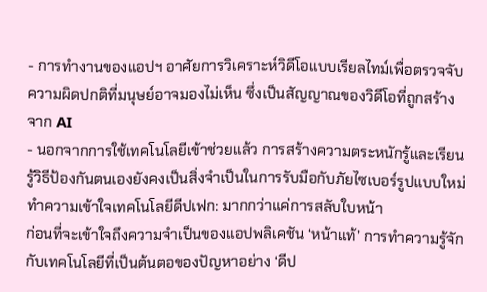- การทำงานของแอปฯ อาศัยการวิเคราะห์วิดีโอแบบเรียลไทม์เพื่อตรวจจับความผิดปกติที่มนุษย์อาจมองไม่เห็น ซึ่งเป็นสัญญาณของวิดีโอที่ถูกสร้างจาก AI
- นอกจากการใช้เทคโนโลยีเข้าช่วยแล้ว การสร้างความตระหนักรู้และเรียนรู้วิธีป้องกันตนเองยังคงเป็นสิ่งจำเป็นในการรับมือกับภัยไซเบอร์รูปแบบใหม่
ทำความเข้าใจเทคโนโลยีดีปเฟก: มากกว่าแค่การสลับใบหน้า
ก่อนที่จะเข้าใจถึงความจำเป็นของแอปพลิเคชัน ‘หน้าแท้’ การทำความรู้จักกับเทคโนโลยีที่เป็นต้นตอของปัญหาอย่าง ‘ดีป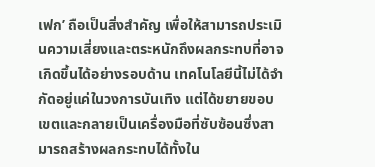เฟก’ ถือเป็นสิ่งสำคัญ เพื่อให้สามารถประเมินความเสี่ยงและตระหนักถึงผลกระทบที่อาจเกิดขึ้นได้อย่างรอบด้าน เทคโนโลยีนี้ไม่ได้จำกัดอยู่แค่ในวงการบันเทิง แต่ได้ขยายขอบเขตและกลายเป็นเครื่องมือที่ซับซ้อนซึ่งสามารถสร้างผลกระทบได้ทั้งใน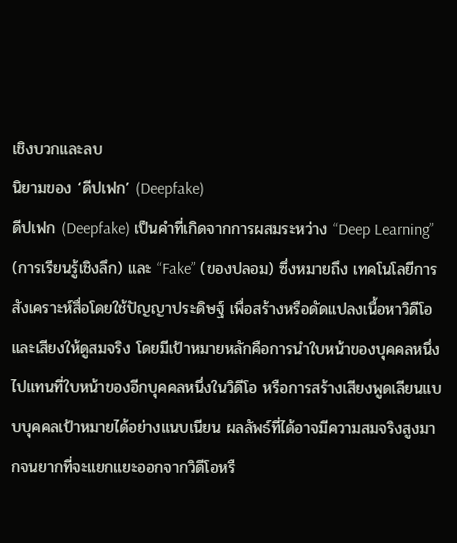เชิงบวกและลบ
นิยามของ ‘ดีปเฟก’ (Deepfake)
ดีปเฟก (Deepfake) เป็นคำที่เกิดจากการผสมระหว่าง “Deep Learning” (การเรียนรู้เชิงลึก) และ “Fake” (ของปลอม) ซึ่งหมายถึง เทคโนโลยีการสังเคราะห์สื่อโดยใช้ปัญญาประดิษฐ์ เพื่อสร้างหรือดัดแปลงเนื้อหาวิดีโอและเสียงให้ดูสมจริง โดยมีเป้าหมายหลักคือการนำใบหน้าของบุคคลหนึ่งไปแทนที่ใบหน้าของอีกบุคคลหนึ่งในวิดีโอ หรือการสร้างเสียงพูดเลียนแบบบุคคลเป้าหมายได้อย่างแนบเนียน ผลลัพธ์ที่ได้อาจมีความสมจริงสูงมากจนยากที่จะแยกแยะออกจากวิดีโอหรื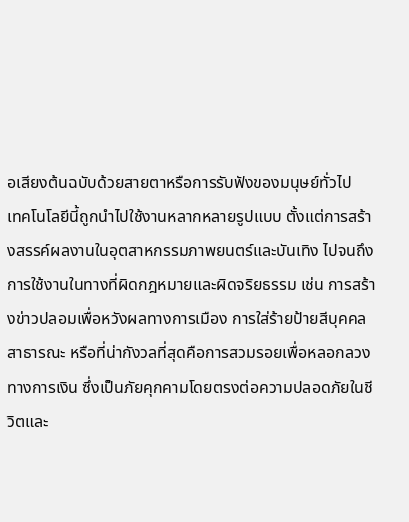อเสียงต้นฉบับด้วยสายตาหรือการรับฟังของมนุษย์ทั่วไป
เทคโนโลยีนี้ถูกนำไปใช้งานหลากหลายรูปแบบ ตั้งแต่การสร้างสรรค์ผลงานในอุตสาหกรรมภาพยนตร์และบันเทิง ไปจนถึงการใช้งานในทางที่ผิดกฎหมายและผิดจริยธรรม เช่น การสร้างข่าวปลอมเพื่อหวังผลทางการเมือง การใส่ร้ายป้ายสีบุคคลสาธารณะ หรือที่น่ากังวลที่สุดคือการสวมรอยเพื่อหลอกลวงทางการเงิน ซึ่งเป็นภัยคุกคามโดยตรงต่อความปลอดภัยในชีวิตและ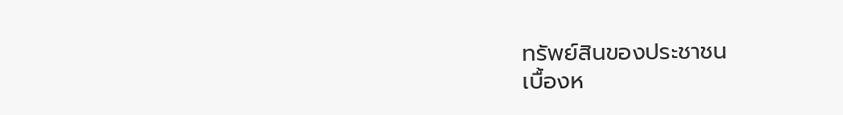ทรัพย์สินของประชาชน
เบื้องห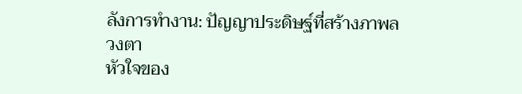ลังการทำงาน: ปัญญาประดิษฐ์ที่สร้างภาพลวงตา
หัวใจของ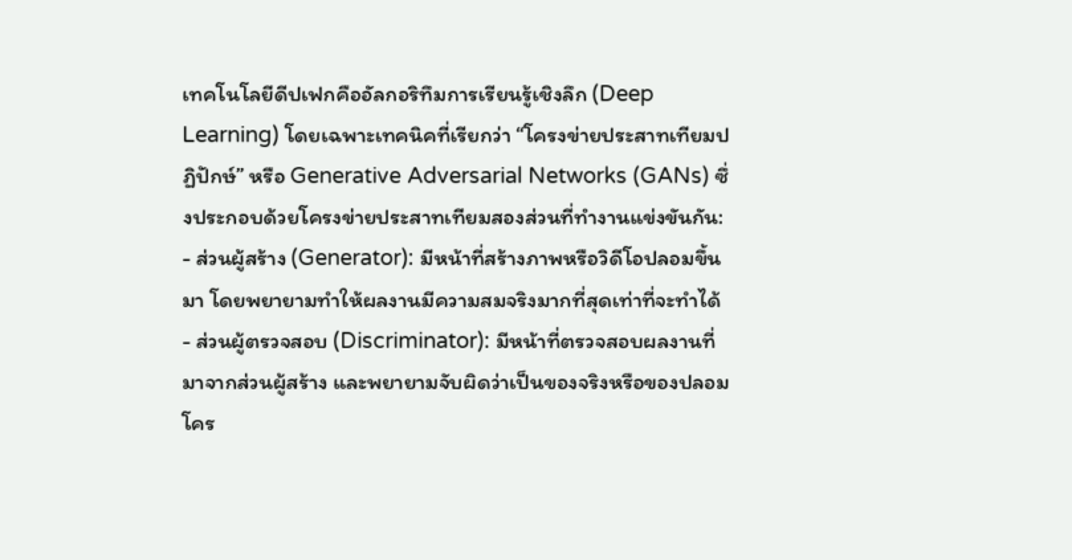เทคโนโลยีดีปเฟกคืออัลกอริทึมการเรียนรู้เชิงลึก (Deep Learning) โดยเฉพาะเทคนิคที่เรียกว่า “โครงข่ายประสาทเทียมปฏิปักษ์” หรือ Generative Adversarial Networks (GANs) ซึ่งประกอบด้วยโครงข่ายประสาทเทียมสองส่วนที่ทำงานแข่งขันกัน:
- ส่วนผู้สร้าง (Generator): มีหน้าที่สร้างภาพหรือวิดีโอปลอมขึ้นมา โดยพยายามทำให้ผลงานมีความสมจริงมากที่สุดเท่าที่จะทำได้
- ส่วนผู้ตรวจสอบ (Discriminator): มีหน้าที่ตรวจสอบผลงานที่มาจากส่วนผู้สร้าง และพยายามจับผิดว่าเป็นของจริงหรือของปลอม
โคร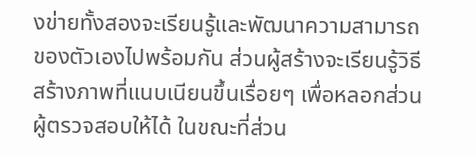งข่ายทั้งสองจะเรียนรู้และพัฒนาความสามารถของตัวเองไปพร้อมกัน ส่วนผู้สร้างจะเรียนรู้วิธีสร้างภาพที่แนบเนียนขึ้นเรื่อยๆ เพื่อหลอกส่วนผู้ตรวจสอบให้ได้ ในขณะที่ส่วน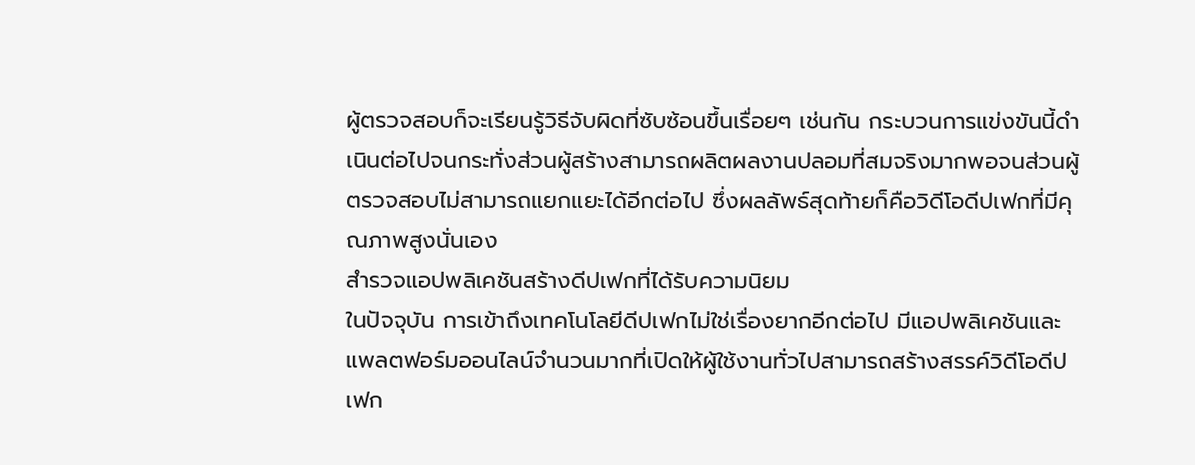ผู้ตรวจสอบก็จะเรียนรู้วิธีจับผิดที่ซับซ้อนขึ้นเรื่อยๆ เช่นกัน กระบวนการแข่งขันนี้ดำเนินต่อไปจนกระทั่งส่วนผู้สร้างสามารถผลิตผลงานปลอมที่สมจริงมากพอจนส่วนผู้ตรวจสอบไม่สามารถแยกแยะได้อีกต่อไป ซึ่งผลลัพธ์สุดท้ายก็คือวิดีโอดีปเฟกที่มีคุณภาพสูงนั่นเอง
สำรวจแอปพลิเคชันสร้างดีปเฟกที่ได้รับความนิยม
ในปัจจุบัน การเข้าถึงเทคโนโลยีดีปเฟกไม่ใช่เรื่องยากอีกต่อไป มีแอปพลิเคชันและแพลตฟอร์มออนไลน์จำนวนมากที่เปิดให้ผู้ใช้งานทั่วไปสามารถสร้างสรรค์วิดีโอดีปเฟก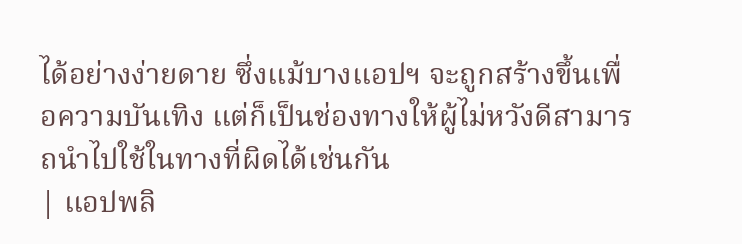ได้อย่างง่ายดาย ซึ่งแม้บางแอปฯ จะถูกสร้างขึ้นเพื่อความบันเทิง แต่ก็เป็นช่องทางให้ผู้ไม่หวังดีสามารถนำไปใช้ในทางที่ผิดได้เช่นกัน
| แอปพลิ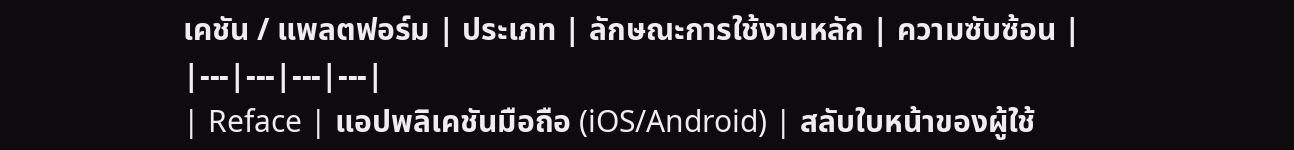เคชัน / แพลตฟอร์ม | ประเภท | ลักษณะการใช้งานหลัก | ความซับซ้อน |
|---|---|---|---|
| Reface | แอปพลิเคชันมือถือ (iOS/Android) | สลับใบหน้าของผู้ใช้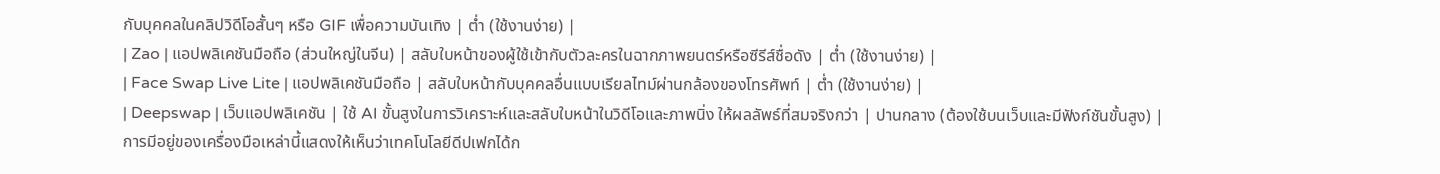กับบุคคลในคลิปวิดีโอสั้นๆ หรือ GIF เพื่อความบันเทิง | ต่ำ (ใช้งานง่าย) |
| Zao | แอปพลิเคชันมือถือ (ส่วนใหญ่ในจีน) | สลับใบหน้าของผู้ใช้เข้ากับตัวละครในฉากภาพยนตร์หรือซีรีส์ชื่อดัง | ต่ำ (ใช้งานง่าย) |
| Face Swap Live Lite | แอปพลิเคชันมือถือ | สลับใบหน้ากับบุคคลอื่นแบบเรียลไทม์ผ่านกล้องของโทรศัพท์ | ต่ำ (ใช้งานง่าย) |
| Deepswap | เว็บแอปพลิเคชัน | ใช้ AI ขั้นสูงในการวิเคราะห์และสลับใบหน้าในวิดีโอและภาพนิ่ง ให้ผลลัพธ์ที่สมจริงกว่า | ปานกลาง (ต้องใช้บนเว็บและมีฟังก์ชันขั้นสูง) |
การมีอยู่ของเครื่องมือเหล่านี้แสดงให้เห็นว่าเทคโนโลยีดีปเฟกได้ก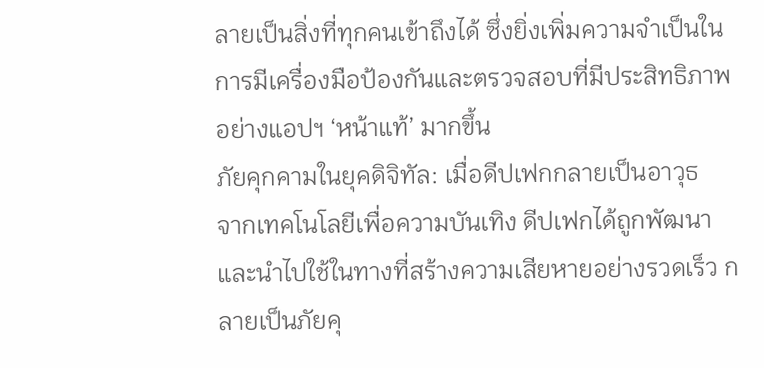ลายเป็นสิ่งที่ทุกคนเข้าถึงได้ ซึ่งยิ่งเพิ่มความจำเป็นในการมีเครื่องมือป้องกันและตรวจสอบที่มีประสิทธิภาพอย่างแอปฯ ‘หน้าแท้’ มากขึ้น
ภัยคุกคามในยุคดิจิทัล: เมื่อดีปเฟกกลายเป็นอาวุธ
จากเทคโนโลยีเพื่อความบันเทิง ดีปเฟกได้ถูกพัฒนาและนำไปใช้ในทางที่สร้างความเสียหายอย่างรวดเร็ว กลายเป็นภัยคุ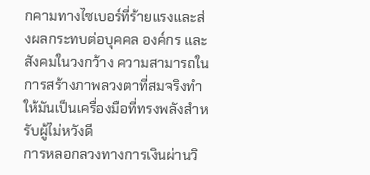กคามทางไซเบอร์ที่ร้ายแรงและส่งผลกระทบต่อบุคคล องค์กร และสังคมในวงกว้าง ความสามารถในการสร้างภาพลวงตาที่สมจริงทำให้มันเป็นเครื่องมือที่ทรงพลังสำหรับผู้ไม่หวังดี
การหลอกลวงทางการเงินผ่านวิ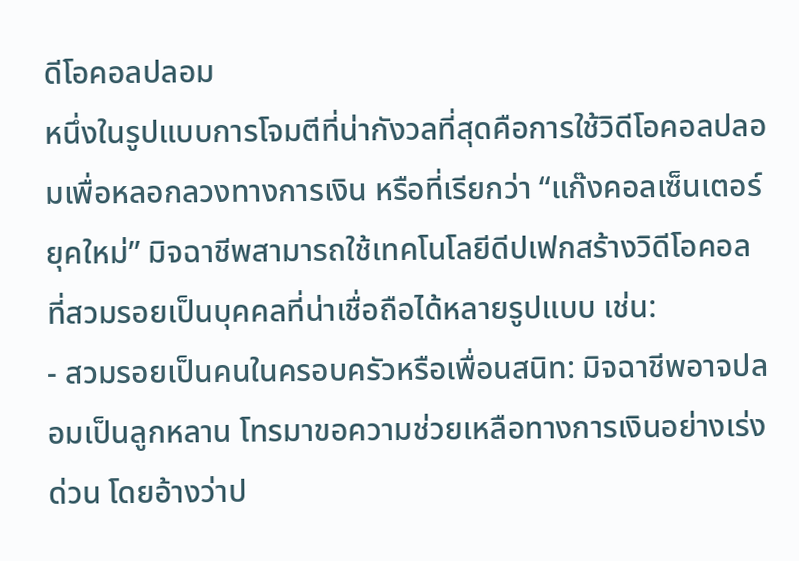ดีโอคอลปลอม
หนึ่งในรูปแบบการโจมตีที่น่ากังวลที่สุดคือการใช้วิดีโอคอลปลอมเพื่อหลอกลวงทางการเงิน หรือที่เรียกว่า “แก๊งคอลเซ็นเตอร์ยุคใหม่” มิจฉาชีพสามารถใช้เทคโนโลยีดีปเฟกสร้างวิดีโอคอลที่สวมรอยเป็นบุคคลที่น่าเชื่อถือได้หลายรูปแบบ เช่น:
- สวมรอยเป็นคนในครอบครัวหรือเพื่อนสนิท: มิจฉาชีพอาจปลอมเป็นลูกหลาน โทรมาขอความช่วยเหลือทางการเงินอย่างเร่งด่วน โดยอ้างว่าป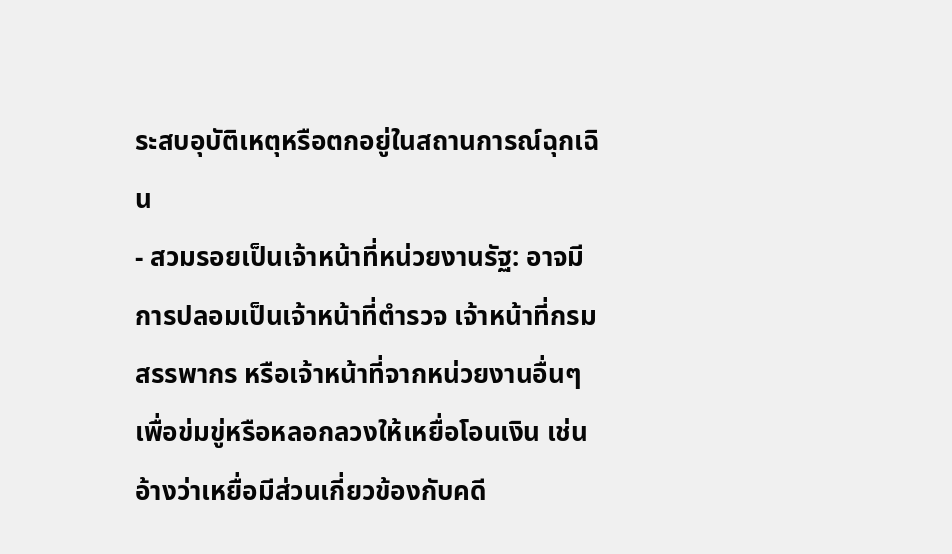ระสบอุบัติเหตุหรือตกอยู่ในสถานการณ์ฉุกเฉิน
- สวมรอยเป็นเจ้าหน้าที่หน่วยงานรัฐ: อาจมีการปลอมเป็นเจ้าหน้าที่ตำรวจ เจ้าหน้าที่กรมสรรพากร หรือเจ้าหน้าที่จากหน่วยงานอื่นๆ เพื่อข่มขู่หรือหลอกลวงให้เหยื่อโอนเงิน เช่น อ้างว่าเหยื่อมีส่วนเกี่ยวข้องกับคดี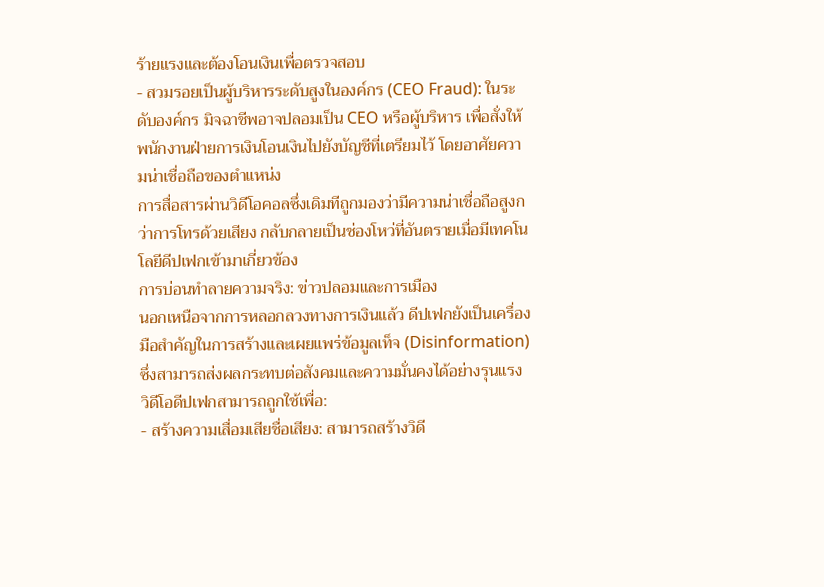ร้ายแรงและต้องโอนเงินเพื่อตรวจสอบ
- สวมรอยเป็นผู้บริหารระดับสูงในองค์กร (CEO Fraud): ในระดับองค์กร มิจฉาชีพอาจปลอมเป็น CEO หรือผู้บริหาร เพื่อสั่งให้พนักงานฝ่ายการเงินโอนเงินไปยังบัญชีที่เตรียมไว้ โดยอาศัยความน่าเชื่อถือของตำแหน่ง
การสื่อสารผ่านวิดีโอคอลซึ่งเดิมทีถูกมองว่ามีความน่าเชื่อถือสูงกว่าการโทรด้วยเสียง กลับกลายเป็นช่องโหว่ที่อันตรายเมื่อมีเทคโนโลยีดีปเฟกเข้ามาเกี่ยวข้อง
การบ่อนทำลายความจริง: ข่าวปลอมและการเมือง
นอกเหนือจากการหลอกลวงทางการเงินแล้ว ดีปเฟกยังเป็นเครื่องมือสำคัญในการสร้างและเผยแพร่ข้อมูลเท็จ (Disinformation) ซึ่งสามารถส่งผลกระทบต่อสังคมและความมั่นคงได้อย่างรุนแรง วิดีโอดีปเฟกสามารถถูกใช้เพื่อ:
- สร้างความเสื่อมเสียชื่อเสียง: สามารถสร้างวิดี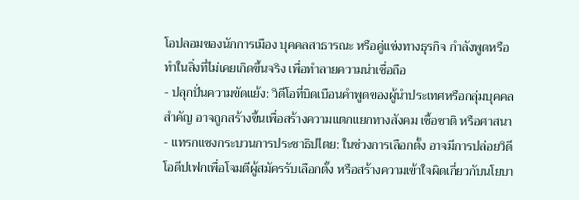โอปลอมของนักการเมือง บุคคลสาธารณะ หรือคู่แข่งทางธุรกิจ กำลังพูดหรือทำในสิ่งที่ไม่เคยเกิดขึ้นจริง เพื่อทำลายความน่าเชื่อถือ
- ปลุกปั่นความขัดแย้ง: วิดีโอที่บิดเบือนคำพูดของผู้นำประเทศหรือกลุ่มบุคคลสำคัญ อาจถูกสร้างขึ้นเพื่อสร้างความแตกแยกทางสังคม เชื้อชาติ หรือศาสนา
- แทรกแซงกระบวนการประชาธิปไตย: ในช่วงการเลือกตั้ง อาจมีการปล่อยวิดีโอดีปเฟกเพื่อโจมตีผู้สมัครรับเลือกตั้ง หรือสร้างความเข้าใจผิดเกี่ยวกับนโยบา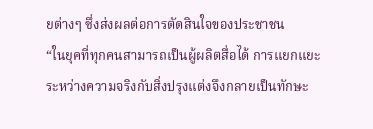ยต่างๆ ซึ่งส่งผลต่อการตัดสินใจของประชาชน
“ในยุคที่ทุกคนสามารถเป็นผู้ผลิตสื่อได้ การแยกแยะระหว่างความจริงกับสิ่งปรุงแต่งจึงกลายเป็นทักษะ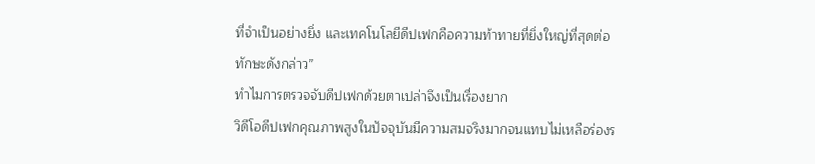ที่จำเป็นอย่างยิ่ง และเทคโนโลยีดีปเฟกคือความท้าทายที่ยิ่งใหญ่ที่สุดต่อทักษะดังกล่าว”
ทำไมการตรวจจับดีปเฟกด้วยตาเปล่าจึงเป็นเรื่องยาก
วิดีโอดีปเฟกคุณภาพสูงในปัจจุบันมีความสมจริงมากจนแทบไม่เหลือร่องร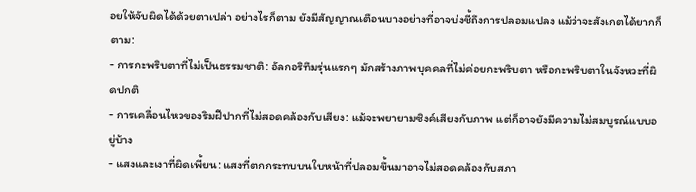อยให้จับผิดได้ด้วยตาเปล่า อย่างไรก็ตาม ยังมีสัญญาณเตือนบางอย่างที่อาจบ่งชี้ถึงการปลอมแปลง แม้ว่าจะสังเกตได้ยากก็ตาม:
- การกะพริบตาที่ไม่เป็นธรรมชาติ: อัลกอริทึมรุ่นแรกๆ มักสร้างภาพบุคคลที่ไม่ค่อยกะพริบตา หรือกะพริบตาในจังหวะที่ผิดปกติ
- การเคลื่อนไหวของริมฝีปากที่ไม่สอดคล้องกับเสียง: แม้จะพยายามซิงค์เสียงกับภาพ แต่ก็อาจยังมีความไม่สมบูรณ์แบบอยู่บ้าง
- แสงและเงาที่ผิดเพี้ยน: แสงที่ตกกระทบบนใบหน้าที่ปลอมขึ้นมาอาจไม่สอดคล้องกับสภา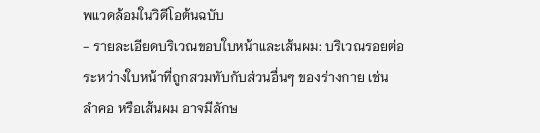พแวดล้อมในวิดีโอต้นฉบับ
- รายละเอียดบริเวณขอบใบหน้าและเส้นผม: บริเวณรอยต่อระหว่างใบหน้าที่ถูกสวมทับกับส่วนอื่นๆ ของร่างกาย เช่น ลำคอ หรือเส้นผม อาจมีลักษ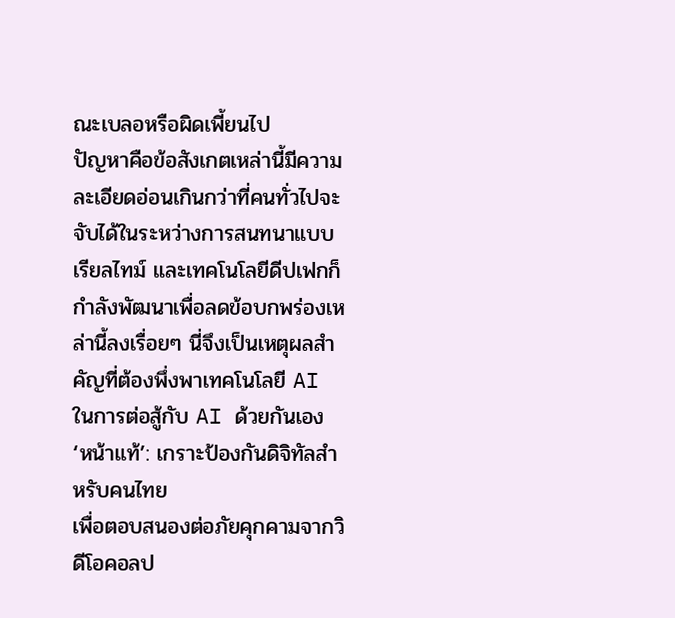ณะเบลอหรือผิดเพี้ยนไป
ปัญหาคือข้อสังเกตเหล่านี้มีความละเอียดอ่อนเกินกว่าที่คนทั่วไปจะจับได้ในระหว่างการสนทนาแบบเรียลไทม์ และเทคโนโลยีดีปเฟกก็กำลังพัฒนาเพื่อลดข้อบกพร่องเหล่านี้ลงเรื่อยๆ นี่จึงเป็นเหตุผลสำคัญที่ต้องพึ่งพาเทคโนโลยี AI ในการต่อสู้กับ AI ด้วยกันเอง
‘หน้าแท้’: เกราะป้องกันดิจิทัลสำหรับคนไทย
เพื่อตอบสนองต่อภัยคุกคามจากวิดีโอคอลป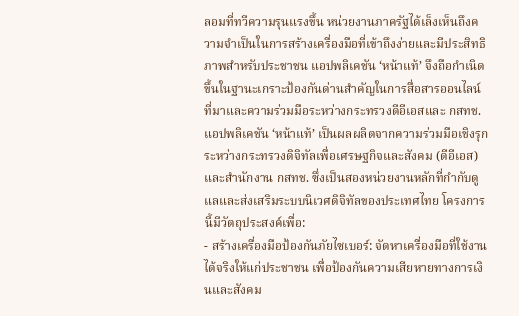ลอมที่ทวีความรุนแรงขึ้น หน่วยงานภาครัฐได้เล็งเห็นถึงความจำเป็นในการสร้างเครื่องมือที่เข้าถึงง่ายและมีประสิทธิภาพสำหรับประชาชน แอปพลิเคชัน ‘หน้าแท้’ จึงถือกำเนิดขึ้นในฐานะเกราะป้องกันด่านสำคัญในการสื่อสารออนไลน์
ที่มาและความร่วมมือระหว่างกระทรวงดีอีเอสและ กสทช.
แอปพลิเคชัน ‘หน้าแท้’ เป็นผลผลิตจากความร่วมมือเชิงรุกระหว่างกระทรวงดิจิทัลเพื่อเศรษฐกิจและสังคม (ดีอีเอส) และสำนักงาน กสทช. ซึ่งเป็นสองหน่วยงานหลักที่กำกับดูแลและส่งเสริมระบบนิเวศดิจิทัลของประเทศไทย โครงการนี้มีวัตถุประสงค์เพื่อ:
- สร้างเครื่องมือป้องกันภัยไซเบอร์: จัดหาเครื่องมือที่ใช้งานได้จริงให้แก่ประชาชน เพื่อป้องกันความเสียหายทางการเงินและสังคม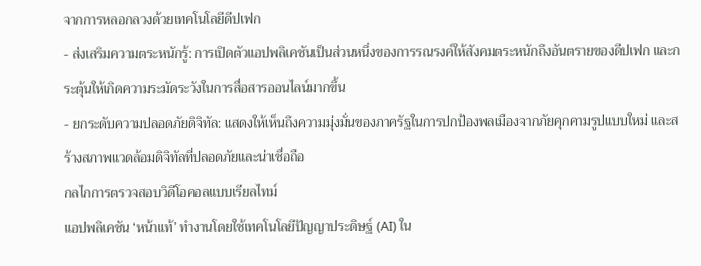จากการหลอกลวงด้วยเทคโนโลยีดีปเฟก
- ส่งเสริมความตระหนักรู้: การเปิดตัวแอปพลิเคชันเป็นส่วนหนึ่งของการรณรงค์ให้สังคมตระหนักถึงอันตรายของดีปเฟก และกระตุ้นให้เกิดความระมัดระวังในการสื่อสารออนไลน์มากขึ้น
- ยกระดับความปลอดภัยดิจิทัล: แสดงให้เห็นถึงความมุ่งมั่นของภาครัฐในการปกป้องพลเมืองจากภัยคุกคามรูปแบบใหม่ และสร้างสภาพแวดล้อมดิจิทัลที่ปลอดภัยและน่าเชื่อถือ
กลไกการตรวจสอบวิดีโอคอลแบบเรียลไทม์
แอปพลิเคชัน ‘หน้าแท้’ ทำงานโดยใช้เทคโนโลยีปัญญาประดิษฐ์ (AI) ใน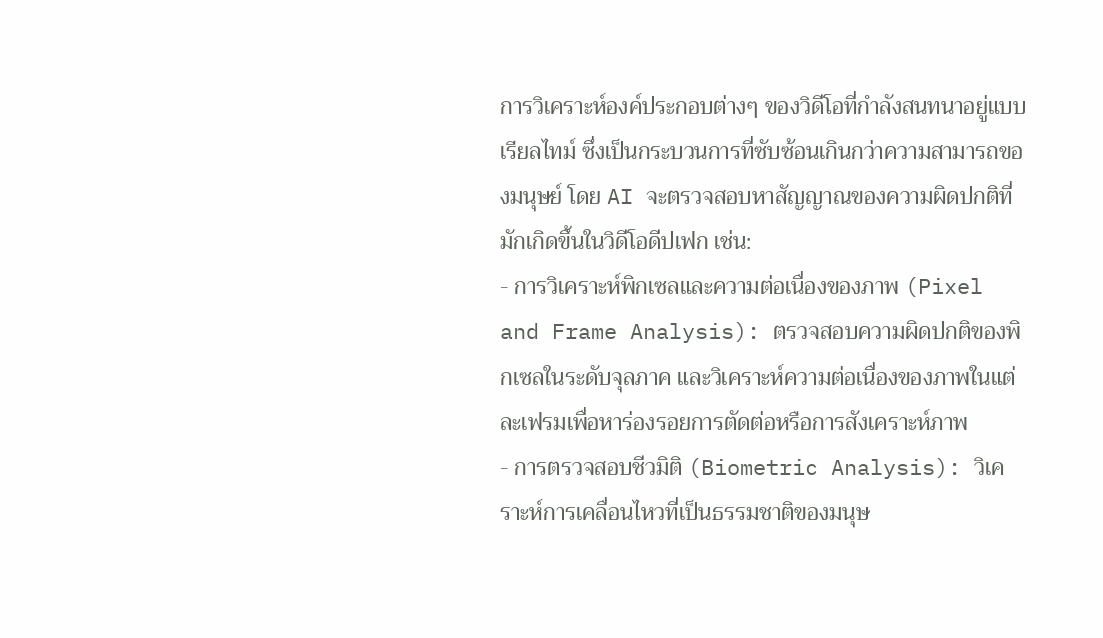การวิเคราะห์องค์ประกอบต่างๆ ของวิดีโอที่กำลังสนทนาอยู่แบบเรียลไทม์ ซึ่งเป็นกระบวนการที่ซับซ้อนเกินกว่าความสามารถของมนุษย์ โดย AI จะตรวจสอบหาสัญญาณของความผิดปกติที่มักเกิดขึ้นในวิดีโอดีปเฟก เช่น:
- การวิเคราะห์พิกเซลและความต่อเนื่องของภาพ (Pixel and Frame Analysis): ตรวจสอบความผิดปกติของพิกเซลในระดับจุลภาค และวิเคราะห์ความต่อเนื่องของภาพในแต่ละเฟรมเพื่อหาร่องรอยการตัดต่อหรือการสังเคราะห์ภาพ
- การตรวจสอบชีวมิติ (Biometric Analysis): วิเคราะห์การเคลื่อนไหวที่เป็นธรรมชาติของมนุษ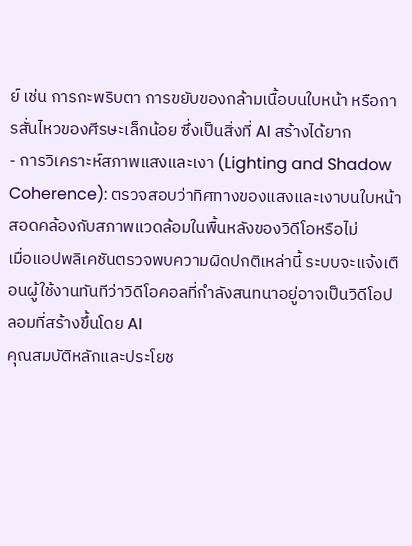ย์ เช่น การกะพริบตา การขยับของกล้ามเนื้อบนใบหน้า หรือการสั่นไหวของศีรษะเล็กน้อย ซึ่งเป็นสิ่งที่ AI สร้างได้ยาก
- การวิเคราะห์สภาพแสงและเงา (Lighting and Shadow Coherence): ตรวจสอบว่าทิศทางของแสงและเงาบนใบหน้าสอดคล้องกับสภาพแวดล้อมในพื้นหลังของวิดีโอหรือไม่
เมื่อแอปพลิเคชันตรวจพบความผิดปกติเหล่านี้ ระบบจะแจ้งเตือนผู้ใช้งานทันทีว่าวิดีโอคอลที่กำลังสนทนาอยู่อาจเป็นวิดีโอปลอมที่สร้างขึ้นโดย AI
คุณสมบัติหลักและประโยช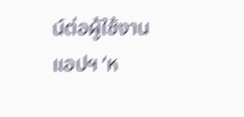น์ต่อผู้ใช้งาน
แอปฯ ‘ห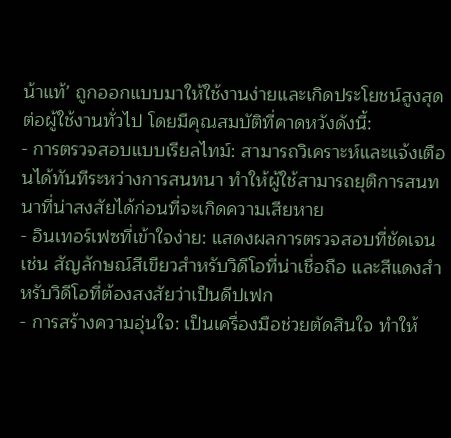น้าแท้’ ถูกออกแบบมาให้ใช้งานง่ายและเกิดประโยชน์สูงสุดต่อผู้ใช้งานทั่วไป โดยมีคุณสมบัติที่คาดหวังดังนี้:
- การตรวจสอบแบบเรียลไทม์: สามารถวิเคราะห์และแจ้งเตือนได้ทันทีระหว่างการสนทนา ทำให้ผู้ใช้สามารถยุติการสนทนาที่น่าสงสัยได้ก่อนที่จะเกิดความเสียหาย
- อินเทอร์เฟซที่เข้าใจง่าย: แสดงผลการตรวจสอบที่ชัดเจน เช่น สัญลักษณ์สีเขียวสำหรับวิดีโอที่น่าเชื่อถือ และสีแดงสำหรับวิดีโอที่ต้องสงสัยว่าเป็นดีปเฟก
- การสร้างความอุ่นใจ: เป็นเครื่องมือช่วยตัดสินใจ ทำให้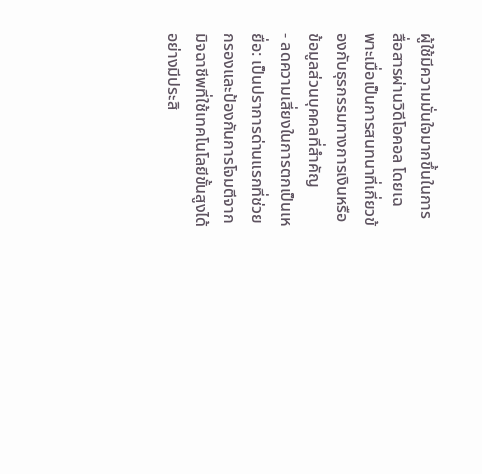ผู้ใช้มีความมั่นใจมากขึ้นในการสื่อสารผ่านวิดีโอคอล โดยเฉพาะเมื่อเป็นการสนทนาที่เกี่ยวข้องกับธุรกรรมทางการเงินหรือข้อมูลส่วนบุคคลที่สำคัญ
- ลดความเสี่ยงในการตกเป็นเหยื่อ: เป็นปราการด่านแรกที่ช่วยกรองและป้องกันการโจมตีจากมิจฉาชีพที่ใช้เทคโนโลยีขั้นสูงได้อย่างมีประสิ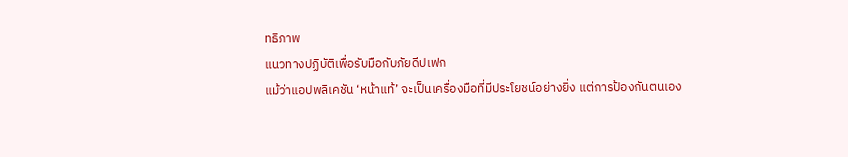ทธิภาพ
แนวทางปฏิบัติเพื่อรับมือกับภัยดีปเฟก
แม้ว่าแอปพลิเคชัน ‘หน้าแท้’ จะเป็นเครื่องมือที่มีประโยชน์อย่างยิ่ง แต่การป้องกันตนเอง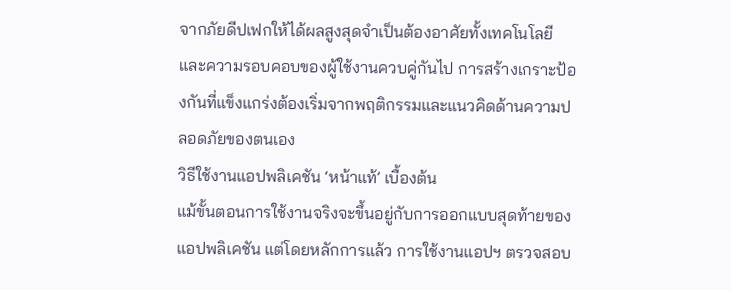จากภัยดีปเฟกให้ได้ผลสูงสุดจำเป็นต้องอาศัยทั้งเทคโนโลยีและความรอบคอบของผู้ใช้งานควบคู่กันไป การสร้างเกราะป้องกันที่แข็งแกร่งต้องเริ่มจากพฤติกรรมและแนวคิดด้านความปลอดภัยของตนเอง
วิธีใช้งานแอปพลิเคชัน ‘หน้าแท้’ เบื้องต้น
แม้ขั้นตอนการใช้งานจริงจะขึ้นอยู่กับการออกแบบสุดท้ายของแอปพลิเคชัน แต่โดยหลักการแล้ว การใช้งานแอปฯ ตรวจสอบ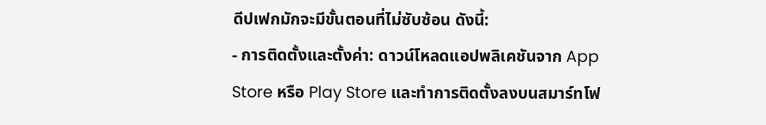ดีปเฟกมักจะมีขั้นตอนที่ไม่ซับซ้อน ดังนี้:
- การติดตั้งและตั้งค่า: ดาวน์โหลดแอปพลิเคชันจาก App Store หรือ Play Store และทำการติดตั้งลงบนสมาร์ทโฟ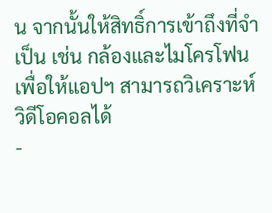น จากนั้นให้สิทธิ์การเข้าถึงที่จำเป็น เช่น กล้องและไมโครโฟน เพื่อให้แอปฯ สามารถวิเคราะห์วิดีโอคอลได้
-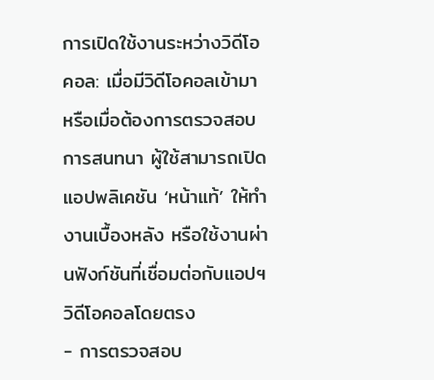การเปิดใช้งานระหว่างวิดีโอคอล: เมื่อมีวิดีโอคอลเข้ามา หรือเมื่อต้องการตรวจสอบการสนทนา ผู้ใช้สามารถเปิดแอปพลิเคชัน ‘หน้าแท้’ ให้ทำงานเบื้องหลัง หรือใช้งานผ่านฟังก์ชันที่เชื่อมต่อกับแอปฯ วิดีโอคอลโดยตรง
- การตรวจสอบ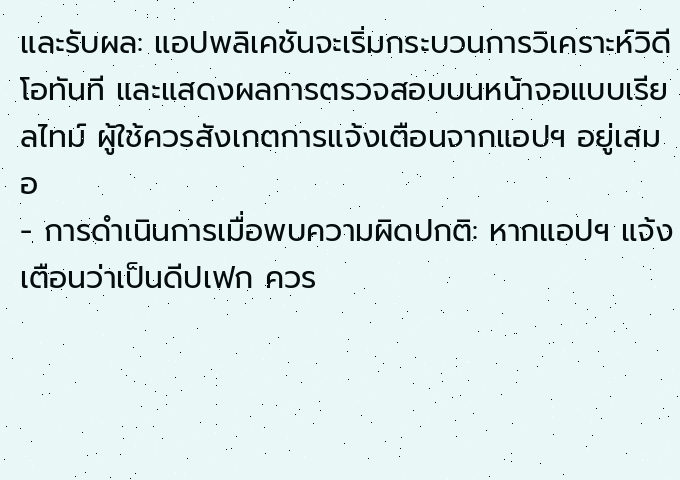และรับผล: แอปพลิเคชันจะเริ่มกระบวนการวิเคราะห์วิดีโอทันที และแสดงผลการตรวจสอบบนหน้าจอแบบเรียลไทม์ ผู้ใช้ควรสังเกตการแจ้งเตือนจากแอปฯ อยู่เสมอ
- การดำเนินการเมื่อพบความผิดปกติ: หากแอปฯ แจ้งเตือนว่าเป็นดีปเฟก ควร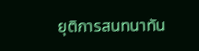ยุติการสนทนาทัน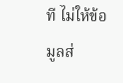ที ไม่ให้ข้อมูลส่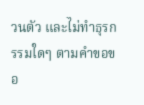วนตัว และไม่ทำธุรกรรมใดๆ ตามคำขอขอ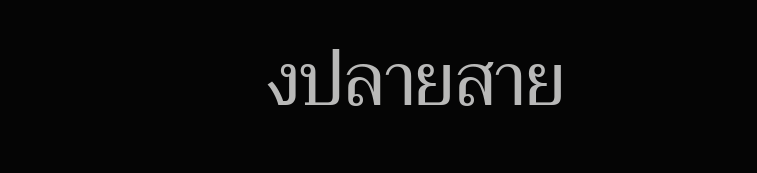งปลายสาย